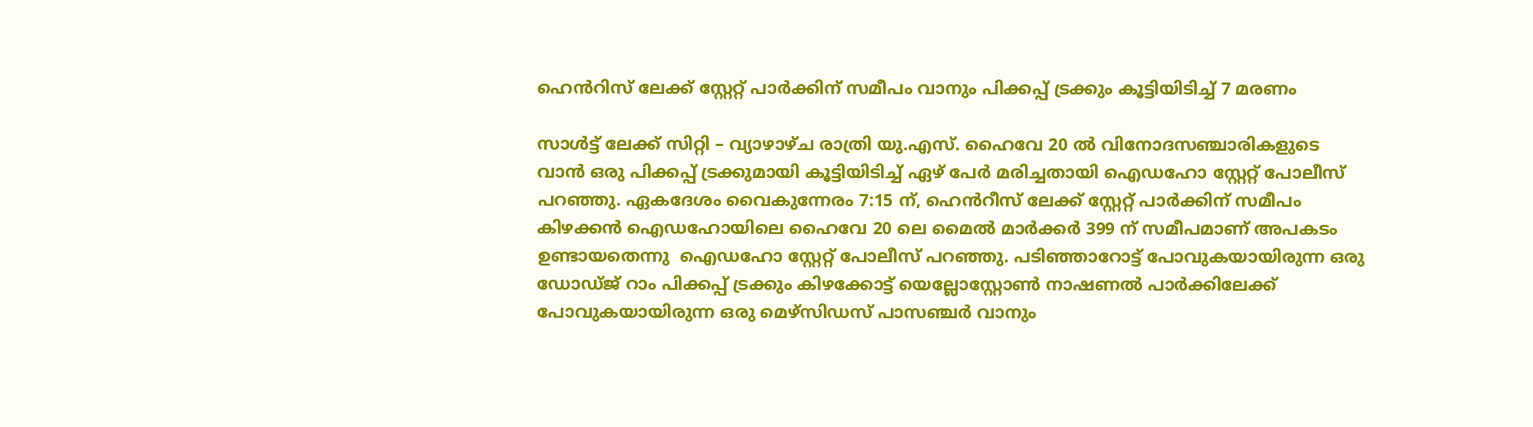ഹെൻറിസ് ലേക്ക് സ്റ്റേറ്റ് പാർക്കിന് സമീപം വാനും പിക്കപ്പ് ട്രക്കും കൂട്ടിയിടിച്ച് 7 മരണം

സാൾട്ട് ലേക്ക് സിറ്റി – വ്യാഴാഴ്ച രാത്രി യു.എസ്. ഹൈവേ 20 ൽ വിനോദസഞ്ചാരികളുടെ വാൻ ഒരു പിക്കപ്പ് ട്രക്കുമായി കൂട്ടിയിടിച്ച് ഏഴ് പേർ മരിച്ചതായി ഐഡഹോ സ്റ്റേറ്റ് പോലീസ് പറഞ്ഞു. ഏകദേശം വൈകുന്നേരം 7:15 ന്, ഹെൻ‌റീസ് ലേക്ക് സ്റ്റേറ്റ് പാർക്കിന് സമീപം കിഴക്കൻ ഐഡഹോയിലെ ഹൈവേ 20 ലെ മൈൽ മാർക്കർ 399 ന് സമീപമാണ് അപകടം  ഉണ്ടായതെന്നു  ഐഡഹോ സ്റ്റേറ്റ് പോലീസ് പറഞ്ഞു. പടിഞ്ഞാറോട്ട് പോവുകയായിരുന്ന ഒരു ഡോഡ്ജ് റാം പിക്കപ്പ് ട്രക്കും കിഴക്കോട്ട് യെല്ലോസ്റ്റോൺ നാഷണൽ പാർക്കിലേക്ക് പോവുകയായിരുന്ന ഒരു മെഴ്‌സിഡസ് പാസഞ്ചർ വാനും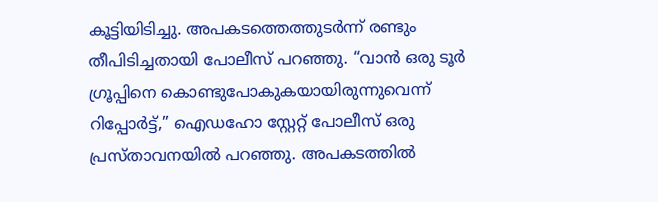കൂട്ടിയിടിച്ചു. അപകടത്തെത്തുടർന്ന് രണ്ടും തീപിടിച്ചതായി പോലീസ് പറഞ്ഞു. “വാൻ ഒരു ടൂർ ഗ്രൂപ്പിനെ കൊണ്ടുപോകുകയായിരുന്നുവെന്ന് റിപ്പോർട്ട്,” ഐഡഹോ സ്റ്റേറ്റ് പോലീസ് ഒരു പ്രസ്താവനയിൽ പറഞ്ഞു. അപകടത്തിൽ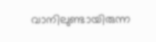വാനിലുണ്ടായിരുന്ന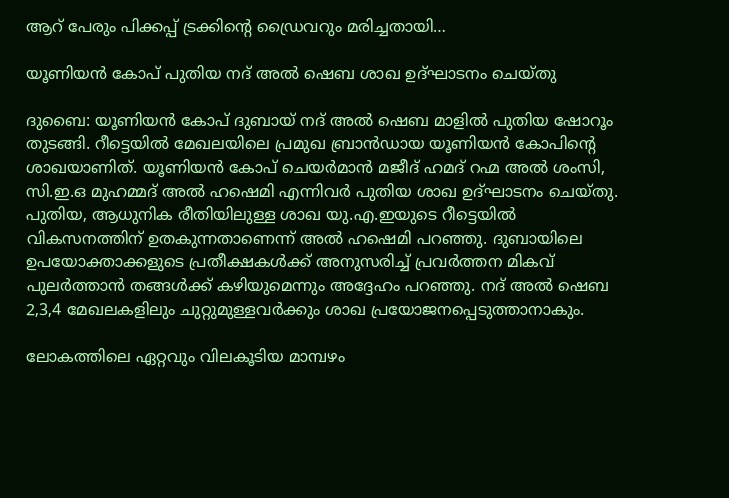ആറ് പേരും പിക്കപ്പ് ട്രക്കിന്റെ ഡ്രൈവറും മരിച്ചതായി…

യൂണിയൻ കോപ് പുതിയ നദ് അൽ ഷെബ ശാഖ ഉദ്ഘാടനം ചെയ്തു

ദുബൈ: യൂണിയൻ കോപ് ദുബായ് നദ് അൽ ഷെബ മാളിൽ പുതിയ ഷോറൂം തുടങ്ങി. റീട്ടെയിൽ മേഖലയിലെ പ്രമുഖ ബ്രാൻഡായ യൂണിയൻ കോപിന്റെ ശാഖയാണിത്. യൂണിയൻ കോപ് ചെയർമാൻ മജീദ് ഹമദ് റഹ്മ അൽ ശംസി, സി.ഇ.ഒ മുഹമ്മദ് അൽ ഹഷെമി എന്നിവർ പുതിയ ശാഖ ഉദ്ഘാടനം ചെയ്തു. പുതിയ, ആധുനിക രീതിയിലുള്ള ശാഖ യു.എ.ഇയുടെ റീട്ടെയിൽ വികസനത്തിന് ഉതകുന്നതാണെന്ന് അൽ ഹഷെമി പറഞ്ഞു. ദുബായിലെ ഉപയോക്താക്കളുടെ പ്രതീക്ഷകൾക്ക് അനുസരിച്ച് പ്രവർത്തന മികവ് പുലർത്താൻ തങ്ങൾക്ക് കഴിയുമെന്നും അദ്ദേഹം പറഞ്ഞു. നദ് അൽ ഷെബ 2,3,4 മേഖലകളിലും ചുറ്റുമുള്ളവർക്കും ശാഖ പ്രയോജനപ്പെടുത്താനാകും.

ലോകത്തിലെ ഏറ്റവും വിലകൂടിയ മാമ്പഴം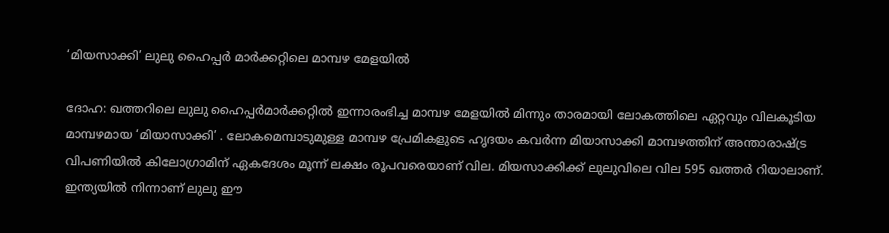‘മിയസാക്കി’ ലുലു ഹൈപ്പർ മാർക്കറ്റിലെ മാമ്പഴ മേളയിൽ

ദോഹ: ഖത്തറിലെ ലുലു ഹൈപ്പർമാർക്കറ്റിൽ ഇന്നാരംഭിച്ച മാമ്പഴ മേളയിൽ മിന്നും താരമായി ലോകത്തിലെ ഏറ്റവും വിലകൂടിയ മാമ്പഴമായ ‘മിയാസാക്കി’ . ലോകമെമ്പാടുമുള്ള മാമ്പഴ പ്രേമികളുടെ ഹൃദയം കവർന്ന മിയാസാക്കി മാമ്പഴത്തിന് അന്താരാഷ്ട്ര വിപണിയിൽ കിലോഗ്രാമിന് ഏകദേശം മൂന്ന് ലക്ഷം രൂപവരെയാണ് വില. മിയസാക്കിക്ക് ലുലുവിലെ വില 595 ഖത്തർ റിയാലാണ്. ഇന്ത്യയിൽ നിന്നാണ് ലുലു ഈ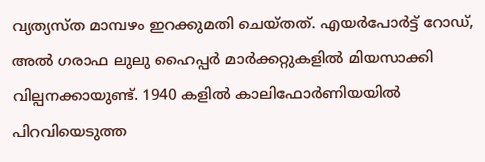വ്യത്യസ്ത മാമ്പഴം ഇറക്കുമതി ചെയ്തത്. എയർപോർട്ട് റോഡ്, അൽ ഗരാഫ ലുലു ഹൈപ്പർ മാർക്കറ്റുകളിൽ മിയസാക്കി വില്പനക്കായുണ്ട്. 1940 കളിൽ കാലിഫോർണിയയിൽ പിറവിയെടുത്ത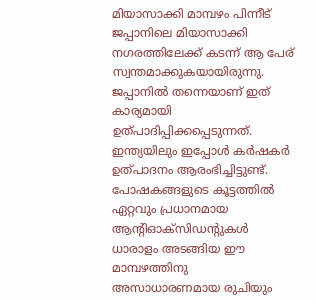മിയാസാക്കി മാമ്പഴം പിന്നീട് ജപ്പാനിലെ മിയാസാക്കി നഗരത്തിലേക്ക് കടന്ന് ആ പേര് സ്വന്തമാക്കുകയായിരുന്നു. ജപ്പാനില്‍ തന്നെയാണ് ഇത് കാര്യമായി ഉത്പാദിപ്പിക്കപ്പെടുന്നത്. ഇന്ത്യയിലും ഇപ്പോൾ കർഷകർ ഉത്പാദനം ആരംഭിച്ചിട്ടുണ്ട്. പോഷകങ്ങളുടെ കൂട്ടത്തിൽ ഏറ്റവും പ്രധാനമായ ആന്റിഓക്സിഡന്റുകൾ ധാരാളം അടങ്ങിയ ഈ മാമ്പഴത്തിനു അസാധാരണമായ രുചിയും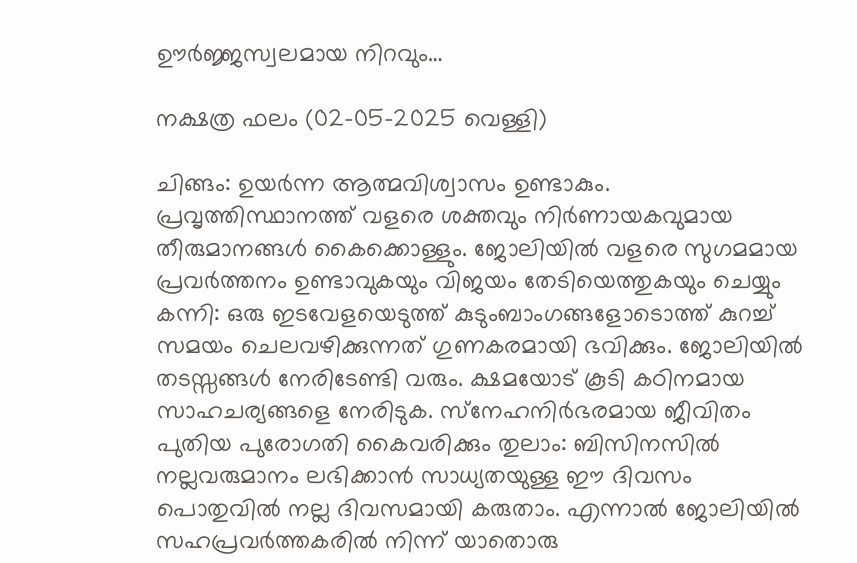ഊർജ്ജസ്വലമായ നിറവും…

നക്ഷത്ര ഫലം (02-05-2025 വെള്ളി)

ചിങ്ങം: ഉയര്‍ന്ന ആത്മവിശ്വാസം ഉണ്ടാകും. പ്രവൃത്തിസ്ഥാനത്ത് വളരെ ശക്തവും നിര്‍ണായകവുമായ തീരുമാനങ്ങള്‍ കൈക്കൊള്ളും. ജോലിയില്‍ വളരെ സുഗമമായ പ്രവര്‍ത്തനം ഉണ്ടാവുകയും വിജയം തേടിയെത്തുകയും ചെയ്യും കന്നി: ഒരു ഇടവേളയെടുത്ത് കുടുംബാംഗങ്ങളോടൊത്ത് കുറച്ച് സമയം ചെലവഴിക്കുന്നത് ഗുണകരമായി ഭവിക്കും. ജോലിയില്‍ തടസ്സങ്ങള്‍ നേരിടേണ്ടി വരും. ക്ഷമയോട് കൂടി കഠിനമായ സാഹചര്യങ്ങളെ നേരിടുക. സ്‌നേഹനിര്‍ഭരമായ ജീവിതം പുതിയ പുരോഗതി കൈവരിക്കും തുലാം: ബിസിനസില്‍ നല്ലവരുമാനം ലഭിക്കാന്‍ സാധ്യതയുള്ള ഈ ദിവസം പൊതുവില്‍ നല്ല ദിവസമായി കരുതാം. എന്നാല്‍ ജോലിയില്‍ സഹപ്രവര്‍ത്തകരില്‍ നിന്ന് യാതൊരു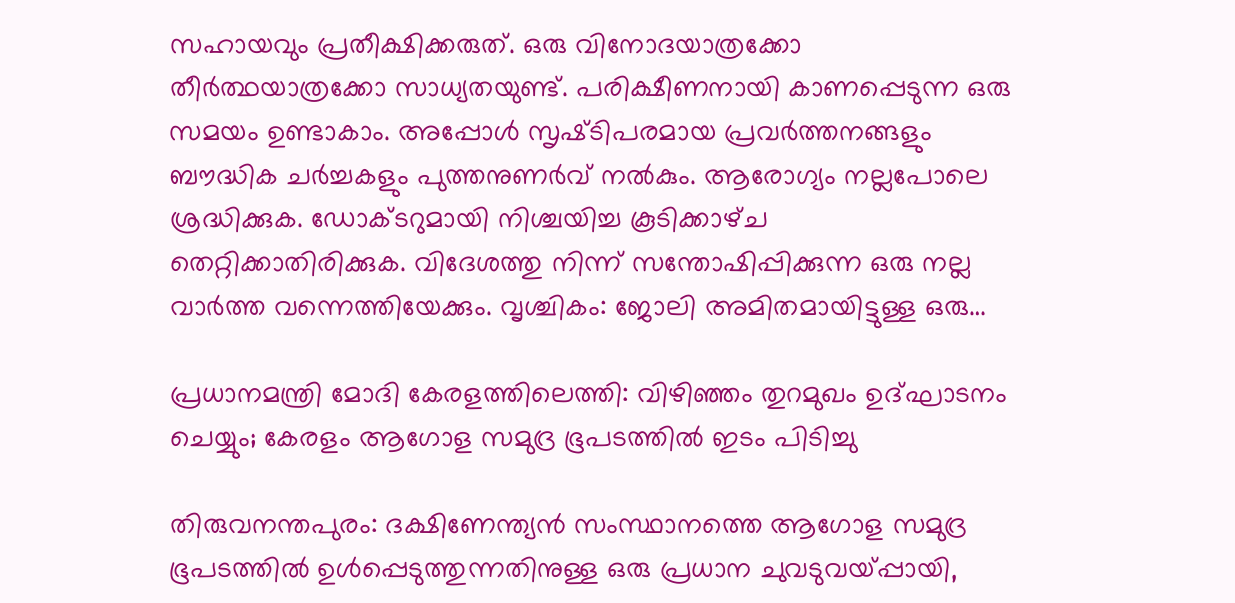സഹായവും പ്രതീക്ഷിക്കരുത്. ഒരു വിനോദയാത്രക്കോ തീര്‍ത്ഥയാത്രക്കോ സാധ്യതയുണ്ട്. പരിക്ഷീണനായി കാണപ്പെടുന്ന ഒരു സമയം ഉണ്ടാകാം. അപ്പോള്‍ സൃഷ്‌ടിപരമായ പ്രവര്‍ത്തനങ്ങളും ബൗദ്ധിക ചര്‍ച്ചകളും പുത്തനുണര്‍വ് നല്‍കും. ആരോഗ്യം നല്ലപോലെ ശ്രദ്ധിക്കുക. ഡോക്‌ടറുമായി നിശ്ചയിച്ച കൂടിക്കാഴ്‌ച തെറ്റിക്കാതിരിക്കുക. വിദേശത്തു നിന്ന് സന്തോഷിപ്പിക്കുന്ന ഒരു നല്ല വാര്‍ത്ത വന്നെത്തിയേക്കും. വൃശ്ചികം: ജോലി അമിതമായിട്ടുള്ള ഒരു…

പ്രധാനമന്ത്രി മോദി കേരളത്തിലെത്തി: വിഴിഞ്ഞം തുറമുഖം ഉദ്ഘാടനം ചെയ്യും; കേരളം ആഗോള സമുദ്ര ഭൂപടത്തിൽ ഇടം പിടിച്ചു

തിരുവനന്തപുരം: ദക്ഷിണേന്ത്യൻ സംസ്ഥാനത്തെ ആഗോള സമുദ്ര ഭൂപടത്തിൽ ഉൾപ്പെടുത്തുന്നതിനുള്ള ഒരു പ്രധാന ചുവടുവയ്പ്പായി,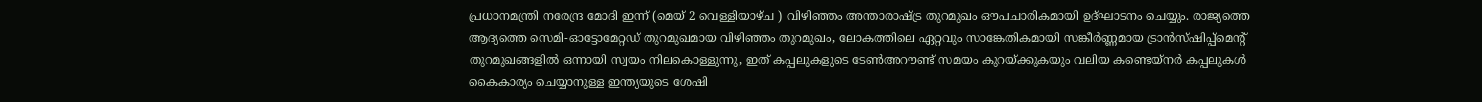പ്രധാനമന്ത്രി നരേന്ദ്ര മോദി ഇന്ന് (മെയ് 2 വെള്ളിയാഴ്ച ) വിഴിഞ്ഞം അന്താരാഷ്ട്ര തുറമുഖം ഔപചാരികമായി ഉദ്ഘാടനം ചെയ്യും. രാജ്യത്തെ ആദ്യത്തെ സെമി-ഓട്ടോമേറ്റഡ് തുറമുഖമായ വിഴിഞ്ഞം തുറമുഖം, ലോകത്തിലെ ഏറ്റവും സാങ്കേതികമായി സങ്കീർണ്ണമായ ട്രാൻസ്ഷിപ്പ്മെന്റ് തുറമുഖങ്ങളിൽ ഒന്നായി സ്വയം നിലകൊള്ളുന്നു, ഇത് കപ്പലുകളുടെ ടേൺഅറൗണ്ട് സമയം കുറയ്ക്കുകയും വലിയ കണ്ടെയ്നർ കപ്പലുകൾ കൈകാര്യം ചെയ്യാനുള്ള ഇന്ത്യയുടെ ശേഷി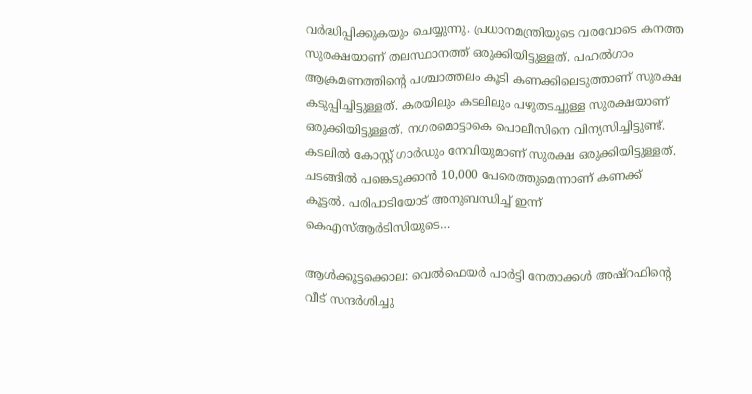വർദ്ധിപ്പിക്കുകയും ചെയ്യുന്നു. പ്രധാനമന്ത്രിയുടെ വരവോടെ കനത്ത സുരക്ഷയാണ് തലസ്ഥാനത്ത് ഒരുക്കിയിട്ടുള്ളത്. പഹല്‍ഗാം ആക്രമണത്തിന്‍റെ പശ്ചാത്തലം കൂടി കണക്കിലെടുത്താണ് സുരക്ഷ കടുപ്പിച്ചിട്ടുള്ളത്. കരയിലും കടലിലും പഴുതടച്ചുള്ള സുരക്ഷയാണ് ഒരുക്കിയിട്ടുള്ളത്. നഗരമൊട്ടാകെ പൊലീസിനെ വിന്യസിച്ചിട്ടുണ്ട്. കടലില്‍ കോസ്റ്റ് ഗാര്‍ഡും നേവിയുമാണ് സുരക്ഷ ഒരുക്കിയിട്ടുള്ളത്. ചടങ്ങില്‍ പങ്കെടുക്കാന്‍ 10,000 പേരെത്തുമെന്നാണ് കണക്ക് കൂട്ടല്‍. പരിപാടിയോട് അനുബന്ധിച്ച് ഇന്ന് കെഎസ്‌ആര്‍ടിസിയുടെ…

ആള്‍ക്കൂട്ടക്കൊല: വെല്‍ഫെയര്‍ പാര്‍ട്ടി നേതാക്കള്‍ അഷ്‌റഫിന്റെ വീട് സന്ദര്‍ശിച്ചു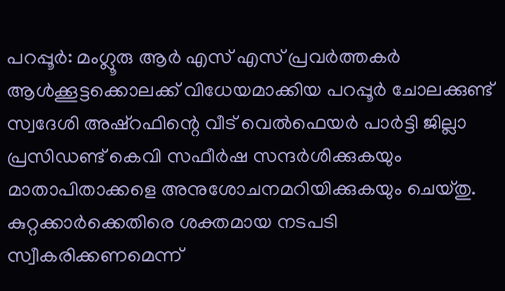പറപ്പൂര്‍: മംഗ്ലൂരു ആർ എസ് എസ് പ്രവര്‍ത്തകര്‍ ആള്‍ക്കൂട്ടക്കൊലക്ക് വിധേയമാക്കിയ പറപ്പൂര്‍ ചോലക്കുണ്ട് സ്വദേശി അഷ്‌റഫിന്റെ വീട് വെല്‍ഫെയര്‍ പാര്‍ട്ടി ജില്ലാ പ്രസിഡണ്ട് കെവി സഫീർഷ സന്ദര്‍ശിക്കുകയും മാതാപിതാക്കളെ അനുശോചനമറിയിക്കുകയും ചെയ്തു. കുറ്റക്കാര്‍ക്കെതിരെ ശക്തമായ നടപടി സ്വീകരിക്കണമെന്ന്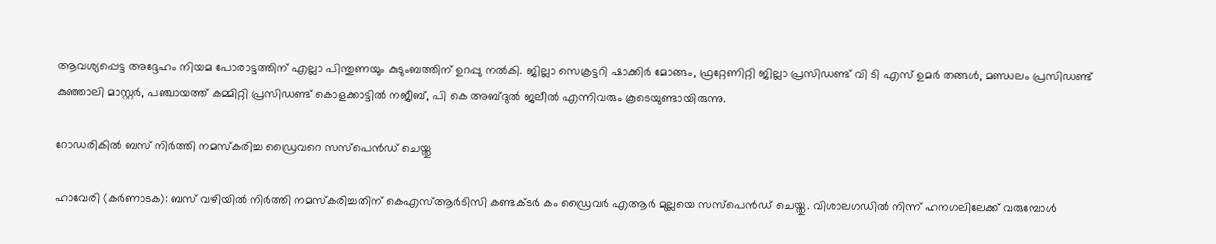ആവശ്യപ്പെട്ട അദ്ദേഹം നിയമ പോരാട്ടത്തിന് എല്ലാ പിന്തുണയും കുടുംബത്തിന് ഉറപ്പു നല്‍കി. ജില്ലാ സെക്രട്ടറി ഷാക്കിര്‍ മോങ്ങം, ഫ്രറ്റേണിറ്റി ജില്ലാ പ്രസിഡണ്ട് വി ടി എസ് ഉമര്‍ തങ്ങള്‍, മണ്ഡലം പ്രസിഡണ്ട് കുഞ്ഞാലി മാസ്റ്റര്‍, പഞ്ചായത്ത് കമ്മിറ്റി പ്രസിഡണ്ട് കൊളക്കാട്ടില്‍ നജീബ്, പി കെ അബ്ദുല്‍ ജലീല്‍ എന്നിവരും കൂടെയുണ്ടായിരുന്നു.

റോഡരികിൽ ബസ് നിർത്തി നമസ്‌കരിച്ച ഡ്രൈവറെ സസ്പെന്‍ഡ് ചെയ്തു

ഹാവേരി (കർണാടക): ബസ് വഴിയിൽ നിർത്തി നമസ്കരിച്ചതിന് കെഎസ്ആർടിസി കണ്ടക്ടർ കം ഡ്രൈവർ എആർ മുല്ലയെ സസ്‌പെൻഡ് ചെയ്തു. വിശാലഗഡിൽ നിന്ന് ഹനഗലിലേക്ക് വരുമ്പോൾ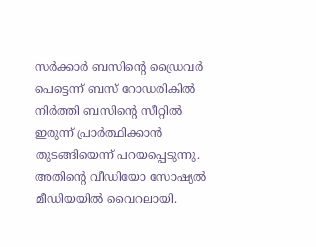സർക്കാർ ബസിന്റെ ഡ്രൈവർ പെട്ടെന്ന് ബസ് റോഡരികിൽ നിർത്തി ബസിന്റെ സീറ്റിൽ ഇരുന്ന് പ്രാർത്ഥിക്കാൻ തുടങ്ങിയെന്ന് പറയപ്പെടുന്നു. അതിന്റെ വീഡിയോ സോഷ്യൽ മീഡിയയിൽ വൈറലായി.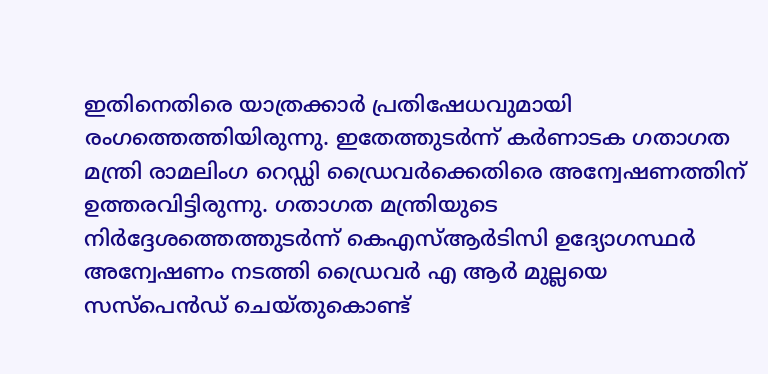ഇതിനെതിരെ യാത്രക്കാർ പ്രതിഷേധവുമായി രംഗത്തെത്തിയിരുന്നു. ഇതേത്തുടർന്ന് കർണാടക ഗതാഗത മന്ത്രി രാമലിംഗ റെഡ്ഡി ഡ്രൈവർക്കെതിരെ അന്വേഷണത്തിന് ഉത്തരവിട്ടിരുന്നു. ഗതാഗത മന്ത്രിയുടെ നിർദ്ദേശത്തെത്തുടർന്ന് കെഎസ്ആർടിസി ഉദ്യോഗസ്ഥർ അന്വേഷണം നടത്തി ഡ്രൈവർ എ ആർ മുല്ലയെ സസ്‌പെൻഡ് ചെയ്തുകൊണ്ട്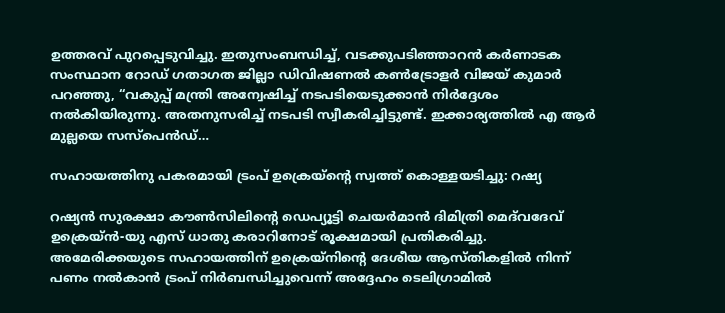ഉത്തരവ് പുറപ്പെടുവിച്ചു. ഇതുസംബന്ധിച്ച്, വടക്കുപടിഞ്ഞാറൻ കർണാടക സംസ്ഥാന റോഡ് ഗതാഗത ജില്ലാ ഡിവിഷണൽ കൺട്രോളർ വിജയ് കുമാർ പറഞ്ഞു, “വകുപ്പ് മന്ത്രി അന്വേഷിച്ച് നടപടിയെടുക്കാൻ നിർദ്ദേശം നൽകിയിരുന്നു. അതനുസരിച്ച് നടപടി സ്വീകരിച്ചിട്ടുണ്ട്. ഇക്കാര്യത്തിൽ എ ആർ മുല്ലയെ സസ്‌പെൻഡ്…

സഹായത്തിനു പകരമായി ട്രം‌പ് ഉക്രെയ്ന്റെ സ്വത്ത് കൊള്ളയടിച്ചു: റഷ്യ

റഷ്യൻ സുരക്ഷാ കൗൺസിലിന്റെ ഡെപ്യൂട്ടി ചെയർമാൻ ദിമിത്രി മെദ്‌വദേവ് ഉക്രെയ്ന്‍-യു എസ് ധാതു കരാറിനോട് രൂക്ഷമായി പ്രതികരിച്ചു. അമേരിക്കയുടെ സഹായത്തിന് ഉക്രെയ്‌നിന്റെ ദേശീയ ആസ്തികളിൽ നിന്ന് പണം നൽകാൻ ട്രംപ് നിർബന്ധിച്ചുവെന്ന് അദ്ദേഹം ടെലിഗ്രാമിൽ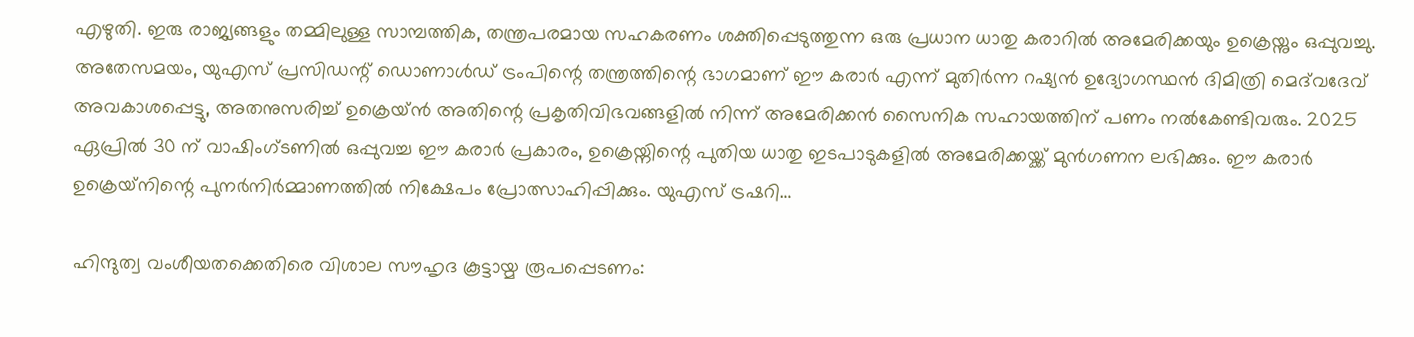എഴുതി. ഇരു രാജ്യങ്ങളും തമ്മിലുള്ള സാമ്പത്തിക, തന്ത്രപരമായ സഹകരണം ശക്തിപ്പെടുത്തുന്ന ഒരു പ്രധാന ധാതു കരാറിൽ അമേരിക്കയും ഉക്രെയ്നും ഒപ്പുവച്ചു. അതേസമയം, യുഎസ് പ്രസിഡന്റ് ഡൊണാൾഡ് ട്രംപിന്റെ തന്ത്രത്തിന്റെ ഭാഗമാണ് ഈ കരാർ എന്ന് മുതിർന്ന റഷ്യൻ ഉദ്യോഗസ്ഥൻ ദിമിത്രി മെദ്‌വദേവ് അവകാശപ്പെട്ടു, അതനുസരിച്ച് ഉക്രെയ്ൻ അതിന്റെ പ്രകൃതിവിഭവങ്ങളിൽ നിന്ന് അമേരിക്കൻ സൈനിക സഹായത്തിന് പണം നൽകേണ്ടിവരും. 2025 ഏപ്രിൽ 30 ന് വാഷിംഗ്ടണിൽ ഒപ്പുവച്ച ഈ കരാർ പ്രകാരം, ഉക്രെയ്നിന്റെ പുതിയ ധാതു ഇടപാടുകളിൽ അമേരിക്കയ്ക്ക് മുൻഗണന ലഭിക്കും. ഈ കരാർ ഉക്രെയ്‌നിന്റെ പുനർനിർമ്മാണത്തിൽ നിക്ഷേപം പ്രോത്സാഹിപ്പിക്കും. യുഎസ് ട്രഷറി…

ഹിന്ദുത്വ വംശീയതക്കെതിരെ വിശാല സൗഹൃദ കൂട്ടായ്മ രൂപപ്പെടണം: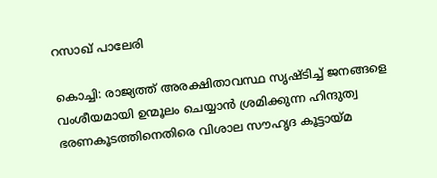റസാഖ് പാലേരി

കൊച്ചി: രാജ്യത്ത് അരക്ഷിതാവസ്ഥ സൃഷ്ടിച്ച് ജനങ്ങളെ വംശീയമായി ഉന്മൂലം ചെയ്യാൻ ശ്രമിക്കുന്ന ഹിന്ദുത്വ ഭരണകൂടത്തിനെതിരെ വിശാല സൗഹൃദ കൂട്ടായ്മ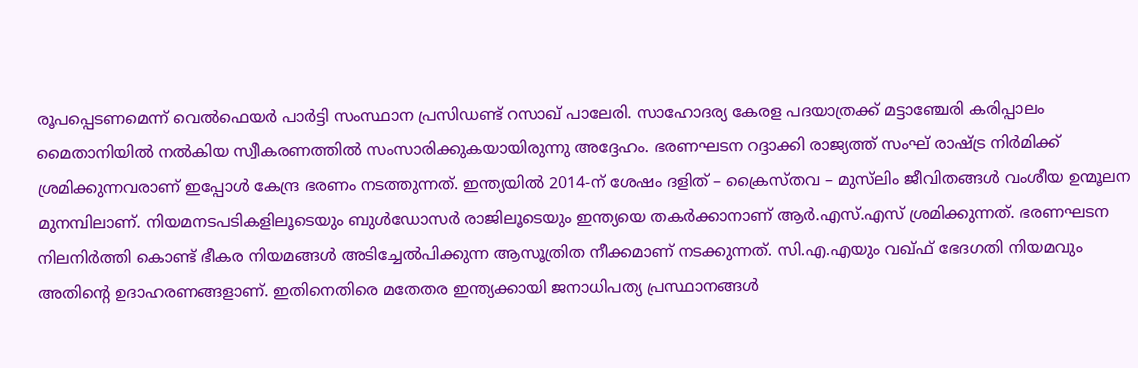രൂപപ്പെടണമെന്ന് വെൽഫെയർ പാർട്ടി സംസ്ഥാന പ്രസിഡണ്ട് റസാഖ് പാലേരി. സാഹോദര്യ കേരള പദയാത്രക്ക് മട്ടാഞ്ചേരി കരിപ്പാലം മൈതാനിയിൽ നൽകിയ സ്വീകരണത്തിൽ സംസാരിക്കുകയായിരുന്നു അദ്ദേഹം. ഭരണഘടന റദ്ദാക്കി രാജ്യത്ത് സംഘ് രാഷ്ട്ര നിർമിക്ക് ശ്രമിക്കുന്നവരാണ് ഇപ്പോൾ കേന്ദ്ര ഭരണം നടത്തുന്നത്. ഇന്ത്യയിൽ 2014-ന് ശേഷം ദളിത് – ക്രൈസ്തവ – മുസ്‌ലിം ജീവിതങ്ങൾ വംശീയ ഉന്മൂലന മുനമ്പിലാണ്. നിയമനടപടികളിലൂടെയും ബുൾഡോസർ രാജിലൂടെയും ഇന്ത്യയെ തകർക്കാനാണ് ആർ.എസ്.എസ് ശ്രമിക്കുന്നത്. ഭരണഘടന നിലനിർത്തി കൊണ്ട് ഭീകര നിയമങ്ങൾ അടിച്ചേൽപിക്കുന്ന ആസൂത്രിത നീക്കമാണ് നടക്കുന്നത്. സി.എ.എയും വഖ്ഫ് ഭേദഗതി നിയമവും അതിൻ്റെ ഉദാഹരണങ്ങളാണ്. ഇതിനെതിരെ മതേതര ഇന്ത്യക്കായി ജനാധിപത്യ പ്രസ്ഥാനങ്ങൾ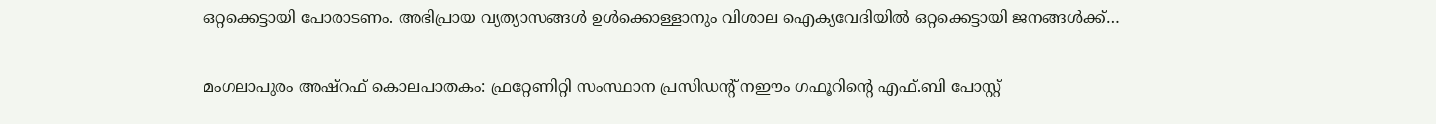ഒറ്റക്കെട്ടായി പോരാടണം. അഭിപ്രായ വ്യത്യാസങ്ങൾ ഉൾക്കൊള്ളാനും വിശാല ഐക്യവേദിയിൽ ഒറ്റക്കെട്ടായി ജനങ്ങൾക്ക്…

മംഗലാപുരം അഷ്റഫ് കൊലപാതകം: ഫ്രറ്റേണിറ്റി സംസ്ഥാന പ്രസിഡൻ്റ് നഈം ഗഫൂറിന്റെ എഫ്.ബി പോസ്റ്റ്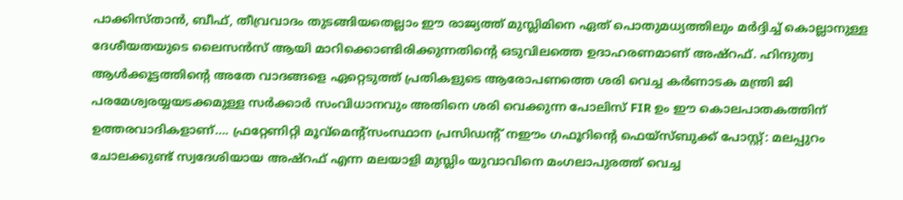പാക്കിസ്താന്‍, ബീഫ്, തീവ്രവാദം തുടങ്ങിയതെല്ലാം ഈ രാജ്യത്ത് മുസ്ലിമിനെ ഏത് പൊതുമധ്യത്തിലും മർദ്ദിച്ച് കൊല്ലാനുള്ള ദേശീയതയുടെ ലൈസൻസ് ആയി മാറിക്കൊണ്ടിരിക്കുന്നതിന്റെ ഒടുവിലത്തെ ഉദാഹരണമാണ് അഷ്റഫ്. ഹിന്ദുത്വ ആൾക്കൂട്ടത്തിന്റെ അതേ വാദങ്ങളെ ഏറ്റെടുത്ത് പ്രതികളുടെ ആരോപണത്തെ ശരി വെച്ച കർണാടക മന്ത്രി ജി പരമേശ്വരയ്യയടക്കമുള്ള സർക്കാർ സംവിധാനവും അതിനെ ശരി വെക്കുന്ന പോലിസ് FIR ഉം ഈ കൊലപാതകത്തിന് ഉത്തരവാദികളാണ്…. ഫ്രറ്റേണിറ്റി മൂവ്മെന്റ്സംസ്ഥാന പ്രസിഡന്റ് നഈം ഗഫൂറിന്റെ ഫെയ്സ്ബുക്ക് പോസ്റ്റ്: മലപ്പുറം ചോലക്കുണ്ട് സ്വദേശിയായ അഷ്റഫ് എന്ന മലയാളി മുസ്ലിം യുവാവിനെ മംഗലാപുരത്ത് വെച്ച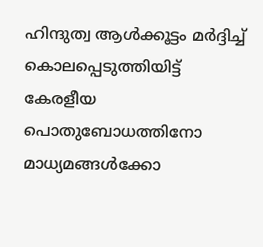ഹിന്ദുത്വ ആൾക്കൂട്ടം മർദ്ദിച്ച് കൊലപ്പെടുത്തിയിട്ട് കേരളീയ പൊതുബോധത്തിനോ മാധ്യമങ്ങൾക്കോ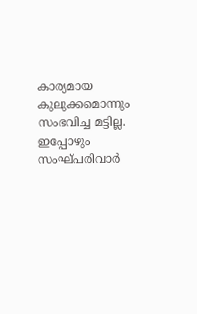കാര്യമായ കുലുക്കമൊന്നും സംഭവിച്ച മട്ടില്ല. ഇപ്പോഴും സംഘ്പരിവാർ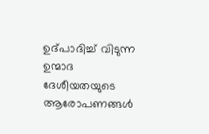ഉദ്പാദിച്ച് വിടുന്ന ഉന്മാദ ദേശീയതയുടെ ആരോപണങ്ങൾ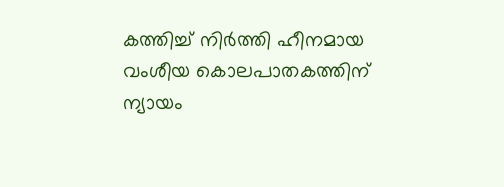കത്തിച്ച് നിർത്തി ഹീനമായ വംശീയ കൊലപാതകത്തിന് ന്യായം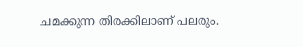ചമക്കുന്ന തിരക്കിലാണ് പലരും.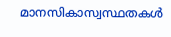മാനസികാസ്വസ്ഥതകൾ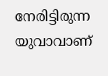നേരിട്ടിരുന്ന യുവാവാണ്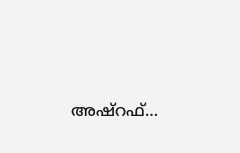അഷ്റഫ്…